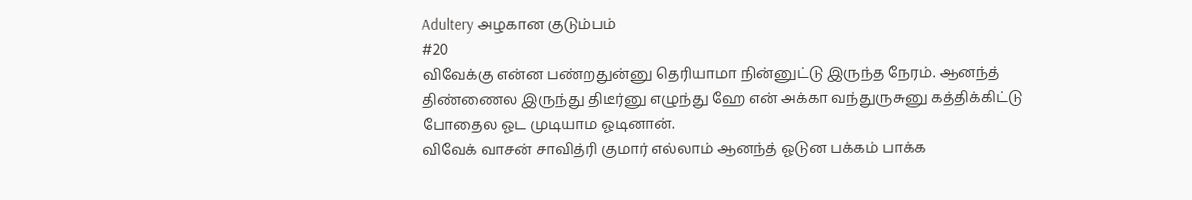Adultery அழகான குடும்பம்
#20
விவேக்கு என்ன பண்றதுன்னு தெரியாமா நின்னுட்டு இருந்த நேரம். ஆனந்த் திண்ணைல இருந்து திடீர்னு எழுந்து ஹே என் அக்கா வந்துருசுனு கத்திக்கிட்டு போதைல ஓட முடியாம ஓடினான்.
விவேக் வாசன் சாவித்ரி குமார் எல்லாம் ஆனந்த் ஓடுன பக்கம் பாக்க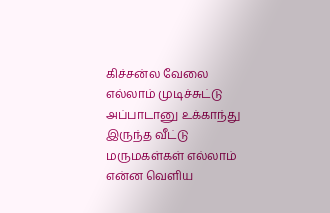கிச்சன்ல வேலை எல்லாம் முடிச்சுட்டு அப்பாடானு உக்காந்து இருந்த வீட்டு மருமகள்கள் எல்லாம் என்ன வெளிய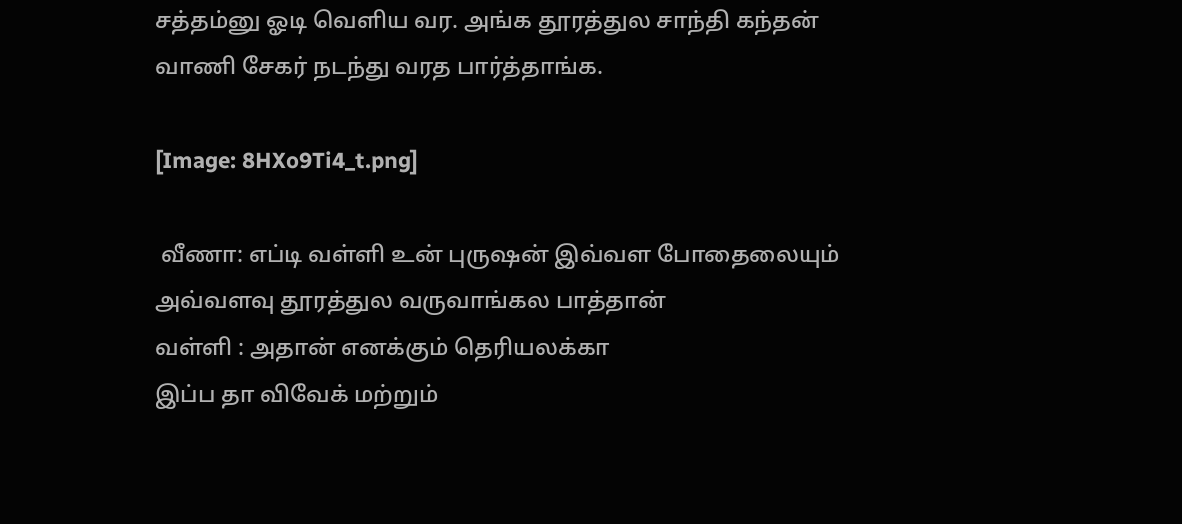சத்தம்னு ஓடி வெளிய வர. அங்க தூரத்துல சாந்தி கந்தன் வாணி சேகர் நடந்து வரத பார்த்தாங்க.

[Image: 8HXo9Ti4_t.png]

 வீணா: எப்டி வள்ளி உன் புருஷன் இவ்வள போதைலையும் அவ்வளவு தூரத்துல வருவாங்கல பாத்தான்
வள்ளி : அதான் எனக்கும் தெரியலக்கா
இப்ப தா விவேக் மற்றும்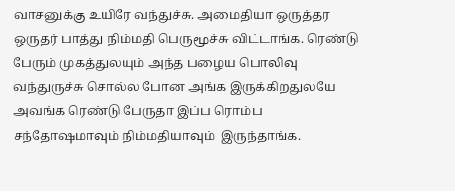வாசனுக்கு உயிரே வந்துச்சு. அமைதியா ஒருத்தர ஒருதர் பாத்து நிம்மதி பெருமூச்சு விட்டாங்க. ரெண்டு பேரும் முகத்துலயும் அந்த பழைய பொலிவு வந்துருச்சு சொல்ல போன அங்க இருக்கிறதுலயே அவங்க ரெண்டு பேருதா இப்ப ரொம்ப சந்தோஷமாவும் நிம்மதியாவும்  இருந்தாங்க.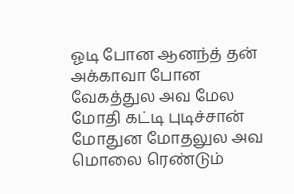ஓடி போன ஆனந்த் தன் அக்காவா போன வேகத்துல அவ மேல மோதி கட்டி புடிச்சான் மோதுன மோதலுல அவ மொலை ரெண்டும்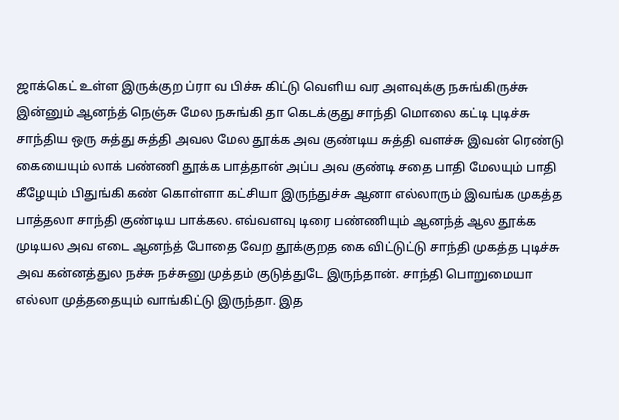ஜாக்கெட் உள்ள இருக்குற ப்ரா வ பிச்சு கிட்டு வெளிய வர அளவுக்கு நசுங்கிருச்சு இன்னும் ஆனந்த் நெஞ்சு மேல நசுங்கி தா கெடக்குது சாந்தி மொலை கட்டி புடிச்சு சாந்திய ஒரு சுத்து சுத்தி அவல மேல தூக்க அவ குண்டிய சுத்தி வளச்சு இவன் ரெண்டு கையையும் லாக் பண்ணி தூக்க பாத்தான் அப்ப அவ குண்டி சதை பாதி மேலயும் பாதி கீழேயும் பிதுங்கி கண் கொள்ளா கட்சியா இருந்துச்சு ஆனா எல்லாரும் இவங்க முகத்த பாத்தலா சாந்தி குண்டிய பாக்கல. எவ்வளவு டிரை பண்ணியும் ஆனந்த் ஆல தூக்க முடியல அவ எடை ஆனந்த் போதை வேற தூக்குறத கை விட்டுட்டு சாந்தி முகத்த புடிச்சு அவ கன்னத்துல நச்சு நச்சுனு முத்தம் குடுத்துடே இருந்தான். சாந்தி பொறுமையா எல்லா முத்ததையும் வாங்கிட்டு இருந்தா. இத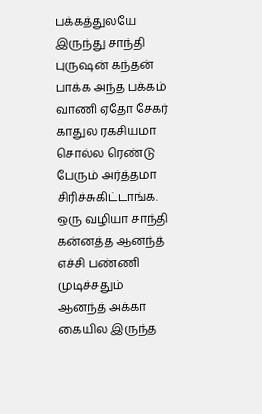பக்கத்துலயே இருந்து சாந்தி புருஷன் கந்தன் பாக்க அந்த பக்கம் வாணி ஏதோ சேகர் காதுல ரகசியமா சொல்ல ரெண்டு பேரும் அர்த்தமா சிரிச்சுகிட்டாங்க. ஒரு வழியா சாந்தி கன்னத்த ஆனந்த் எச்சி பண்ணி முடிச்சதும் ஆனந்த் அக்கா கையில இருந்த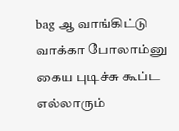bag ஆ வாங்கிட்டு வாக்கா போலாம்னு கைய புடிச்சு கூப்ட எல்லாரும்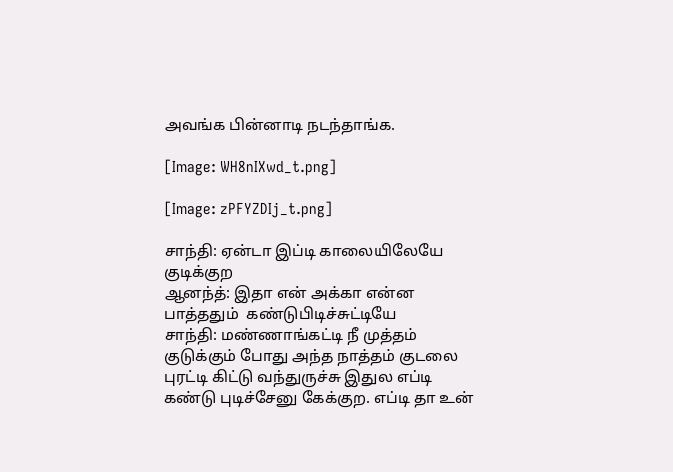அவங்க பின்னாடி நடந்தாங்க.

[Image: WH8nIXwd_t.png]

[Image: zPFYZDIj_t.png]

சாந்தி: ஏன்டா இப்டி காலையிலேயே குடிக்குற
ஆனந்த்: இதா என் அக்கா என்ன பாத்ததும்  கண்டுபிடிச்சுட்டியே
சாந்தி: மண்ணாங்கட்டி நீ முத்தம் குடுக்கும் போது அந்த நாத்தம் குடலை புரட்டி கிட்டு வந்துருச்சு இதுல எப்டி கண்டு புடிச்சேனு கேக்குற. எப்டி தா உன்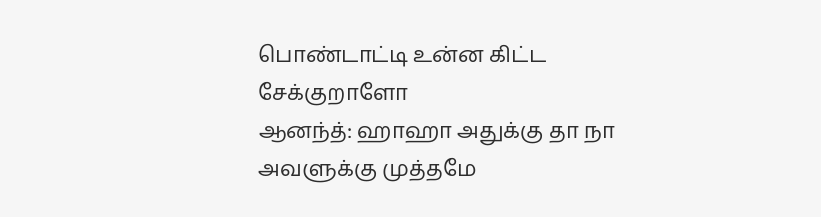பொண்டாட்டி உன்ன கிட்ட சேக்குறாளோ
ஆனந்த்: ஹாஹா அதுக்கு தா நா அவளுக்கு முத்தமே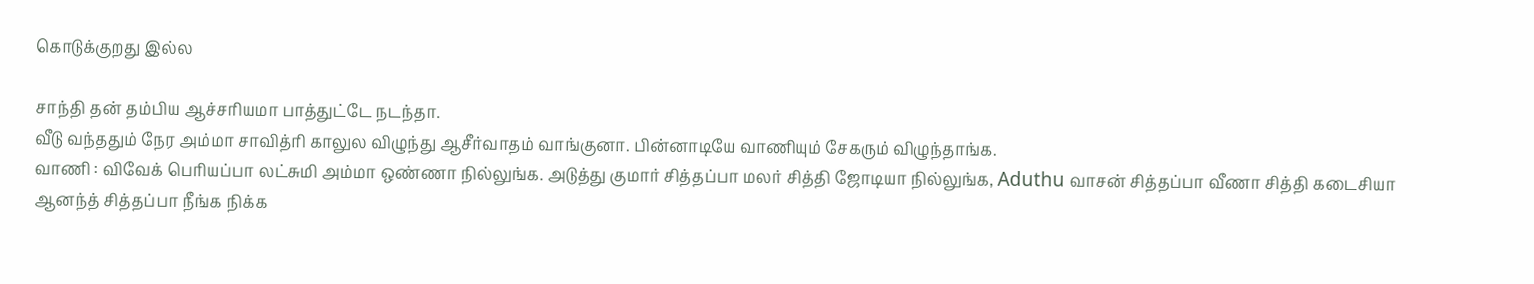கொடுக்குறது இல்ல

சாந்தி தன் தம்பிய ஆச்சரியமா பாத்துட்டே நடந்தா.
வீடு வந்ததும் நேர அம்மா சாவித்ரி காலுல விழுந்து ஆசீர்வாதம் வாங்குனா. பின்னாடியே வாணியும் சேகரும் விழுந்தாங்க.
வாணி : விவேக் பெரியப்பா லட்சுமி அம்மா ஒண்ணா நில்லுங்க. அடுத்து குமார் சித்தப்பா மலர் சித்தி ஜோடியா நில்லுங்க, Aduthu வாசன் சித்தப்பா வீணா சித்தி கடைசியா ஆனந்த் சித்தப்பா நீங்க நிக்க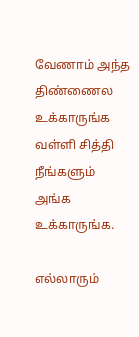வேணாம் அந்த திண்ணைல உக்காருங்க வள்ளி சித்தி நீங்களும் அங்க உக்காருங்க.

எல்லாரும்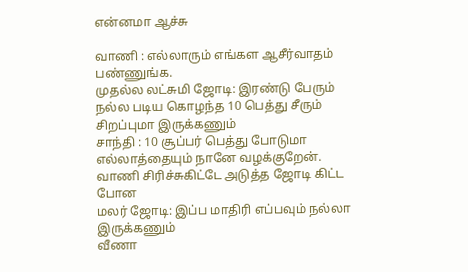என்னமா ஆச்சு

வாணி : எல்லாரும் எங்கள ஆசீர்வாதம் பண்ணுங்க.
முதல்ல லட்சுமி ஜோடி: இரண்டு பேரும் நல்ல படிய கொழந்த 10 பெத்து சீரும் சிறப்புமா இருக்கணும்
சாந்தி : 10 சூப்பர் பெத்து போடுமா எல்லாத்தையும் நானே வழக்குறேன்.
வாணி சிரிச்சுகிட்டே அடுத்த ஜோடி கிட்ட போன
மலர் ஜோடி: இப்ப மாதிரி எப்பவும் நல்லா இருக்கணும்
வீணா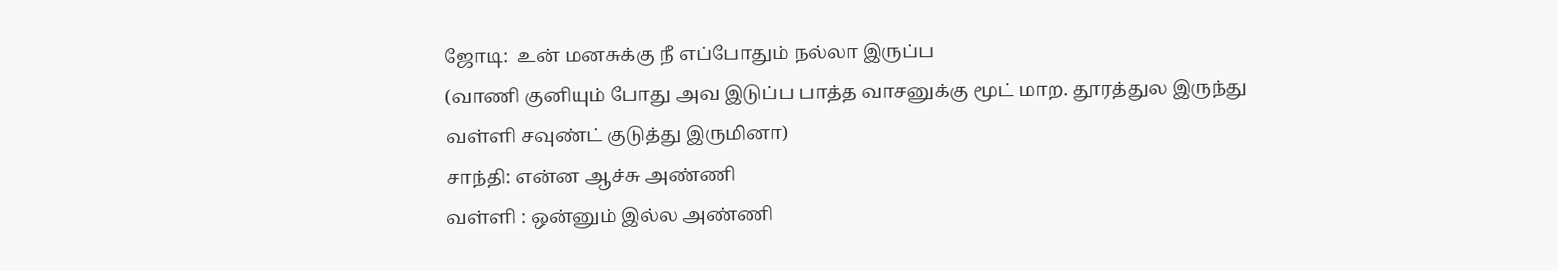ஜோடி:  உன் மனசுக்கு நீ எப்போதும் நல்லா இருப்ப
(வாணி குனியும் போது அவ இடுப்ப பாத்த வாசனுக்கு மூட் மாற. தூரத்துல இருந்து வள்ளி சவுண்ட் குடுத்து இருமினா)
சாந்தி: என்ன ஆச்சு அண்ணி
வள்ளி : ஒன்னும் இல்ல அண்ணி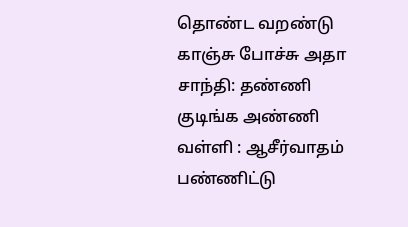தொண்ட வறண்டு காஞ்சு போச்சு அதா
சாந்தி: தண்ணி குடிங்க அண்ணி
வள்ளி : ஆசீர்வாதம் பண்ணிட்டு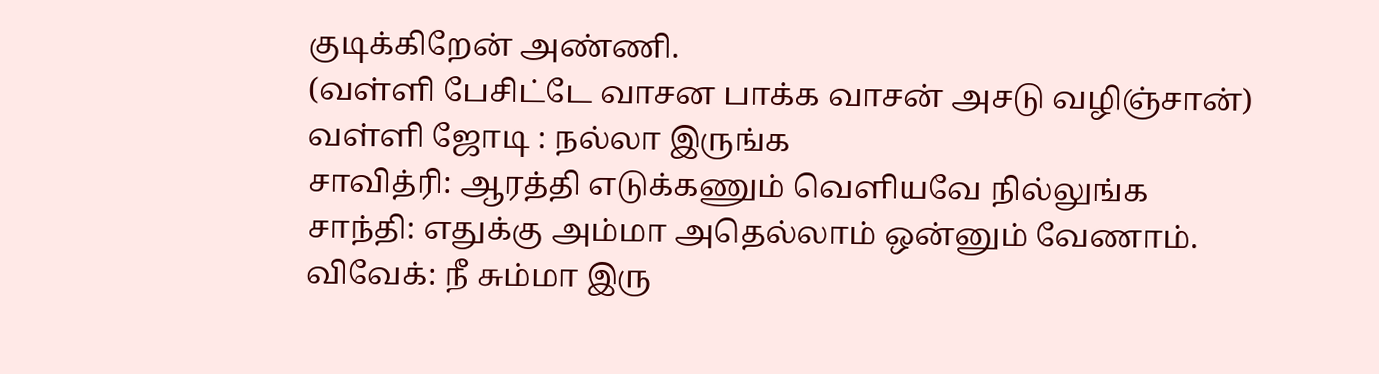குடிக்கிறேன் அண்ணி.
(வள்ளி பேசிட்டே வாசன பாக்க வாசன் அசடு வழிஞ்சான்)
வள்ளி ஜோடி : நல்லா இருங்க
சாவித்ரி: ஆரத்தி எடுக்கணும் வெளியவே நில்லுங்க
சாந்தி: எதுக்கு அம்மா அதெல்லாம் ஒன்னும் வேணாம்.
விவேக்: நீ சும்மா இரு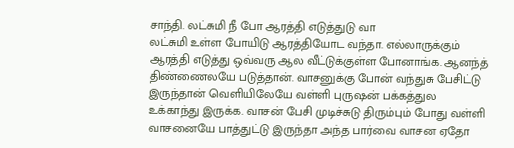சாந்தி. லட்சுமி நீ போ ஆரத்தி எடுத்துடு வா
லட்சுமி உள்ள போயிடு ஆரத்தியோட வந்தா. எல்லாருக்கும் ஆரத்தி எடுத்து ஒவ்வரு ஆல வீட்டுக்குள்ள போனாங்க. ஆனந்த் திண்ணைலயே படுத்தான். வாசனுக்கு போன் வந்துசு பேசிட்டு இருந்தான் வெளியிலேயே வள்ளி புருஷன் பக்கத்துல உக்காந்து இருக்க. வாசன் பேசி முடிச்சுடு திரும்பும் போது வள்ளி வாசனையே பாத்துட்டு இருந்தா அந்த பார்வை வாசன ஏதோ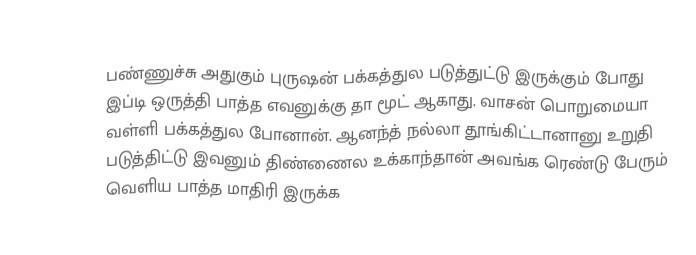பண்ணுச்சு அதுகும் புருஷன் பக்கத்துல படுத்துட்டு இருக்கும் போது இப்டி ஒருத்தி பாத்த எவனுக்கு தா மூட் ஆகாது. வாசன் பொறுமையா வள்ளி பக்கத்துல போனான். ஆனந்த் நல்லா தூங்கிட்டானானு உறுதி படுத்திட்டு இவனும் திண்ணைல உக்காந்தான் அவங்க ரெண்டு பேரும் வெளிய பாத்த மாதிரி இருக்க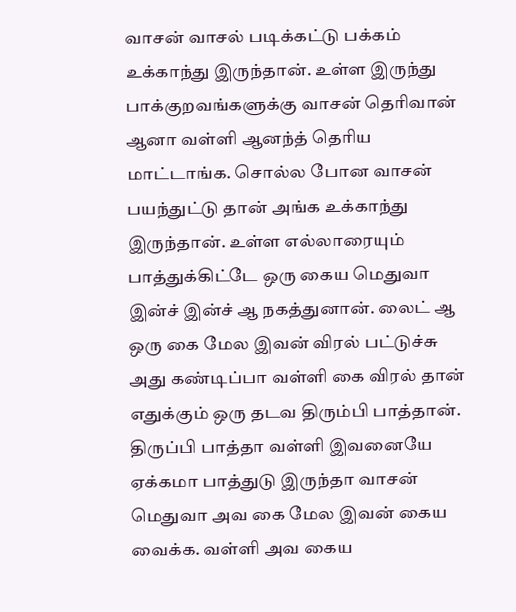வாசன் வாசல் படிக்கட்டு பக்கம் உக்காந்து இருந்தான். உள்ள இருந்து பாக்குறவங்களுக்கு வாசன் தெரிவான் ஆனா வள்ளி ஆனந்த் தெரிய மாட்டாங்க. சொல்ல போன வாசன் பயந்துட்டு தான் அங்க உக்காந்து இருந்தான். உள்ள எல்லாரையும் பாத்துக்கிட்டே ஒரு கைய மெதுவா இன்ச் இன்ச் ஆ நகத்துனான். லைட் ஆ ஒரு கை மேல இவன் விரல் பட்டுச்சு அது கண்டிப்பா வள்ளி கை விரல் தான் எதுக்கும் ஒரு தடவ திரும்பி பாத்தான். திருப்பி பாத்தா வள்ளி இவனையே ஏக்கமா பாத்துடு இருந்தா வாசன் மெதுவா அவ கை மேல இவன் கைய வைக்க. வள்ளி அவ கைய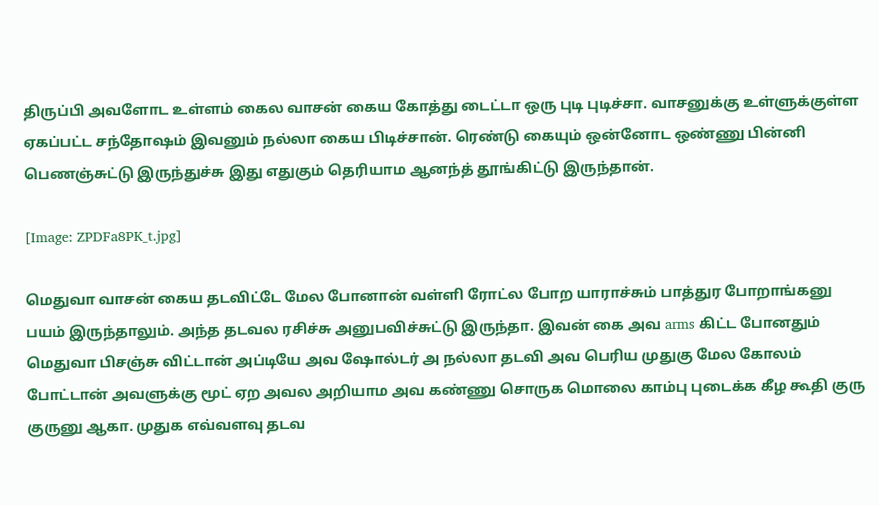திருப்பி அவளோட உள்ளம் கைல வாசன் கைய கோத்து டைட்டா ஒரு புடி புடிச்சா. வாசனுக்கு உள்ளுக்குள்ள ஏகப்பட்ட சந்தோஷம் இவனும் நல்லா கைய பிடிச்சான். ரெண்டு கையும் ஒன்னோட ஒண்ணு பின்னி பெணஞ்சுட்டு இருந்துச்சு இது எதுகும் தெரியாம ஆனந்த் தூங்கிட்டு இருந்தான்.

[Image: ZPDFa8PK_t.jpg]

மெதுவா வாசன் கைய தடவிட்டே மேல போனான் வள்ளி ரோட்ல போற யாராச்சும் பாத்துர போறாங்கனு பயம் இருந்தாலும். அந்த தடவல ரசிச்சு அனுபவிச்சுட்டு இருந்தா. இவன் கை அவ arms கிட்ட போனதும் மெதுவா பிசஞ்சு விட்டான் அப்டியே அவ ஷோல்டர் அ நல்லா தடவி அவ பெரிய முதுகு மேல கோலம் போட்டான் அவளுக்கு மூட் ஏற அவல அறியாம அவ கண்ணு சொருக மொலை காம்பு புடைக்க கீழ கூதி குரு குருனு ஆகா. முதுக எவ்வளவு தடவ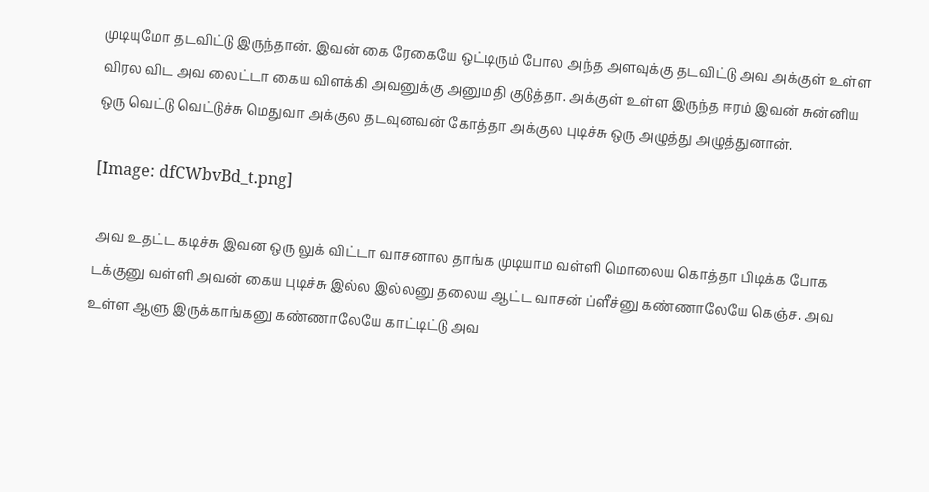முடியுமோ தடவிட்டு இருந்தான். இவன் கை ரேகையே ஒட்டிரும் போல அந்த அளவுக்கு தடவிட்டு அவ அக்குள் உள்ள விரல விட அவ லைட்டா கைய விளக்கி அவனுக்கு அனுமதி குடுத்தா. அக்குள் உள்ள இருந்த ஈரம் இவன் சுன்னிய ஒரு வெட்டு வெட்டுச்சு மெதுவா அக்குல தடவுனவன் கோத்தா அக்குல புடிச்சு ஒரு அழுத்து அழுத்துனான்.

[Image: dfCWbvBd_t.png]

 அவ உதட்ட கடிச்சு இவன ஒரு லுக் விட்டா வாசனால தாங்க முடியாம வள்ளி மொலைய கொத்தா பிடிக்க போக டக்குனு வள்ளி அவன் கைய புடிச்சு இல்ல இல்லனு தலைய ஆட்ட வாசன் ப்ளீச்னு கண்ணாலேயே கெஞ்ச. அவ உள்ள ஆளு இருக்காங்கனு கண்ணாலேயே காட்டிட்டு அவ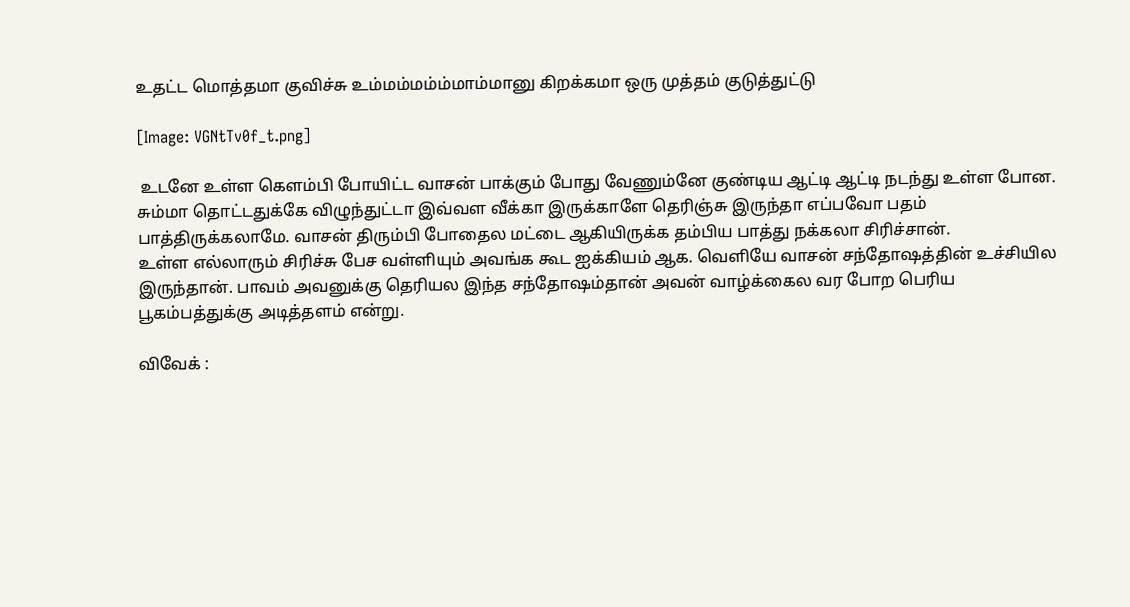உதட்ட மொத்தமா குவிச்சு உம்மம்மம்ம்மாம்மானு கிறக்கமா ஒரு முத்தம் குடுத்துட்டு

[Image: VGNtTv0f_t.png]

 உடனே உள்ள கெளம்பி போயிட்ட வாசன் பாக்கும் போது வேணும்னே குண்டிய ஆட்டி ஆட்டி நடந்து உள்ள போன.
சும்மா தொட்டதுக்கே விழுந்துட்டா இவ்வள வீக்கா இருக்காளே தெரிஞ்சு இருந்தா எப்பவோ பதம் பாத்திருக்கலாமே. வாசன் திரும்பி போதைல மட்டை ஆகியிருக்க தம்பிய பாத்து நக்கலா சிரிச்சான்.
உள்ள எல்லாரும் சிரிச்சு பேச வள்ளியும் அவங்க கூட ஐக்கியம் ஆக. வெளியே வாசன் சந்தோஷத்தின் உச்சியில இருந்தான். பாவம் அவனுக்கு தெரியல இந்த சந்தோஷம்தான் அவன் வாழ்க்கைல வர போற பெரிய பூகம்பத்துக்கு அடித்தளம் என்று.

விவேக் :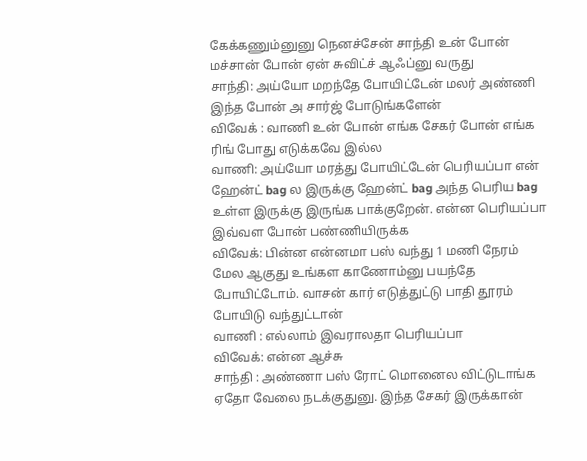கேக்கணும்னுனு நெனச்சேன் சாந்தி உன் போன் மச்சான் போன் ஏன் சுவிட்ச் ஆஃப்னு வருது
சாந்தி: அய்யோ மறந்தே போயிட்டேன் மலர் அண்ணி இந்த போன் அ சார்ஜ் போடுங்களேன்
விவேக் : வாணி உன் போன் எங்க சேகர் போன் எங்க ரிங் போது எடுக்கவே இல்ல
வாணி: அய்யோ மரத்து போயிட்டேன் பெரியப்பா என் ஹேன்ட் bag ல இருக்கு ஹேன்ட் bag அந்த பெரிய bag உள்ள இருக்கு இருங்க பாக்குறேன். என்ன பெரியப்பா இவ்வள போன் பண்ணியிருக்க
விவேக்: பின்ன என்னமா பஸ் வந்து 1 மணி நேரம் மேல ஆகுது உங்கள காணோம்னு பயந்தே போயிட்டோம். வாசன் கார் எடுத்துட்டு பாதி தூரம் போயிடு வந்துட்டான்
வாணி : எல்லாம் இவராலதா பெரியப்பா
விவேக்: என்ன ஆச்சு
சாந்தி : அண்ணா பஸ் ரோட் மொனைல விட்டுடாங்க ஏதோ வேலை நடக்குதுனு. இந்த சேகர் இருக்கான்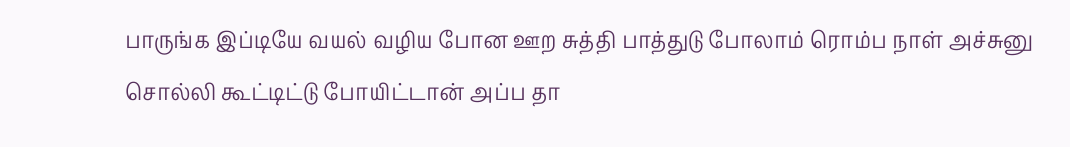பாருங்க இப்டியே வயல் வழிய போன ஊற சுத்தி பாத்துடு போலாம் ரொம்ப நாள் அச்சுனு சொல்லி கூட்டிட்டு போயிட்டான் அப்ப தா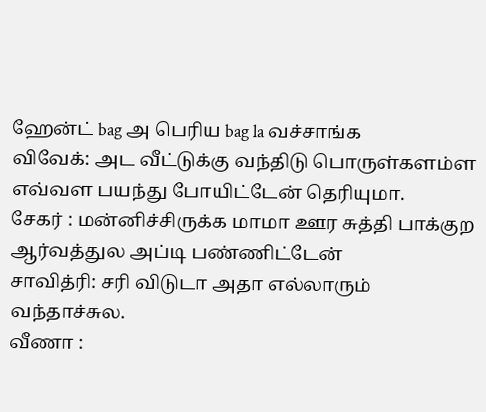ஹேன்ட் bag அ பெரிய bag la வச்சாங்க
விவேக்: அட வீட்டுக்கு வந்திடு பொருள்களம்ள எவ்வள பயந்து போயிட்டேன் தெரியுமா.
சேகர் : மன்னிச்சிருக்க மாமா ஊர சுத்தி பாக்குற ஆர்வத்துல அப்டி பண்ணிட்டேன்
சாவித்ரி: சரி விடுடா அதா எல்லாரும் வந்தாச்சுல.
வீணா :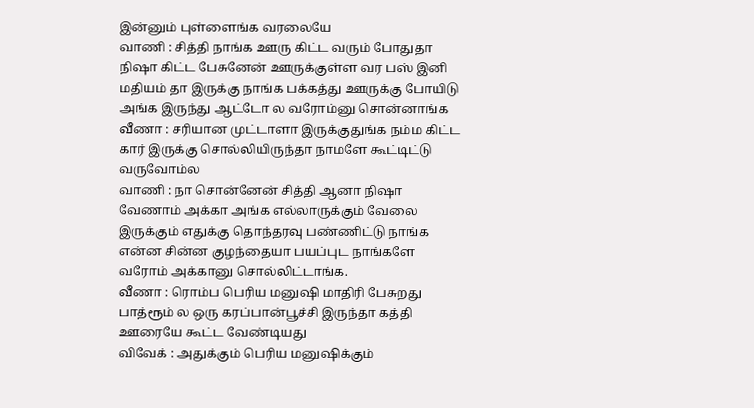இன்னும் புள்ளைங்க வரலையே
வாணி : சித்தி நாங்க ஊரு கிட்ட வரும் போதுதா  நிஷா கிட்ட பேசுனேன் ஊருக்குள்ள வர பஸ் இனி மதியம் தா இருக்கு நாங்க பக்கத்து ஊருக்கு போயிடு அங்க இருந்து ஆட்டோ ல வரோம்னு சொன்னாங்க
வீணா : சரியான முட்டாளா இருக்குதுங்க நம்ம கிட்ட கார் இருக்கு சொல்லியிருந்தா நாமளே கூட்டிட்டு வருவோம்ல
வாணி : நா சொன்னேன் சித்தி ஆனா நிஷா வேணாம் அக்கா அங்க எல்லாருக்கும் வேலை இருக்கும் எதுக்கு தொந்தரவு பண்ணிட்டு நாங்க என்ன சின்ன குழந்தையா பயப்புட நாங்களே வரோம் அக்கானு சொல்லிட்டாங்க.
வீணா : ரொம்ப பெரிய மனுஷி மாதிரி பேசுறது பாத்ரூம் ல ஒரு கரப்பான்பூச்சி இருந்தா கத்தி ஊரையே கூட்ட வேண்டியது
விவேக் : அதுக்கும் பெரிய மனுஷிக்கும்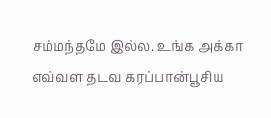சம்மந்தமே இல்ல. உங்க அக்கா எவ்வள தடவ கரப்பான்பூசிய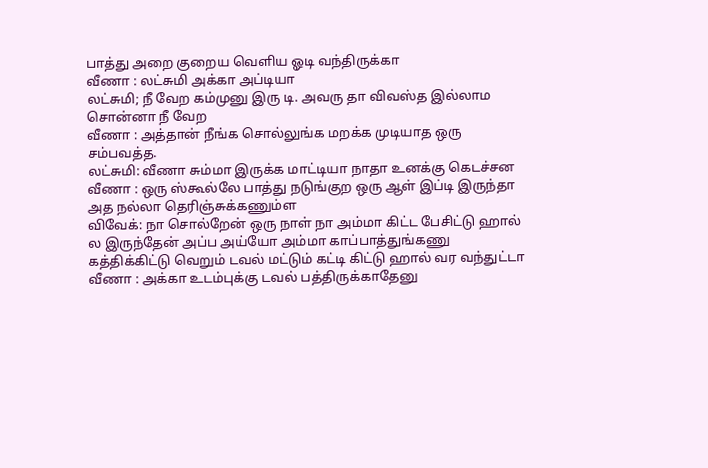பாத்து அறை குறைய வெளிய ஓடி வந்திருக்கா
வீணா : லட்சுமி அக்கா அப்டியா
லட்சுமி; நீ வேற கம்முனு இரு டி. அவரு தா விவஸ்த இல்லாம சொன்னா நீ வேற
வீணா : அத்தான் நீங்க சொல்லுங்க மறக்க முடியாத ஒரு சம்பவத்த.
லட்சுமி: வீணா சும்மா இருக்க மாட்டியா நாதா உனக்கு கெடச்சன
வீணா : ஒரு ஸ்கூல்லே பாத்து நடுங்குற ஒரு ஆள் இப்டி இருந்தா அத நல்லா தெரிஞ்சுக்கணும்ள
விவேக்: நா சொல்றேன் ஒரு நாள் நா அம்மா கிட்ட பேசிட்டு ஹால் ல இருந்தேன் அப்ப அய்யோ அம்மா காப்பாத்துங்கணு கத்திக்கிட்டு வெறும் டவல் மட்டும் கட்டி கிட்டு ஹால் வர வந்துட்டா
வீணா : அக்கா உடம்புக்கு டவல் பத்திருக்காதேனு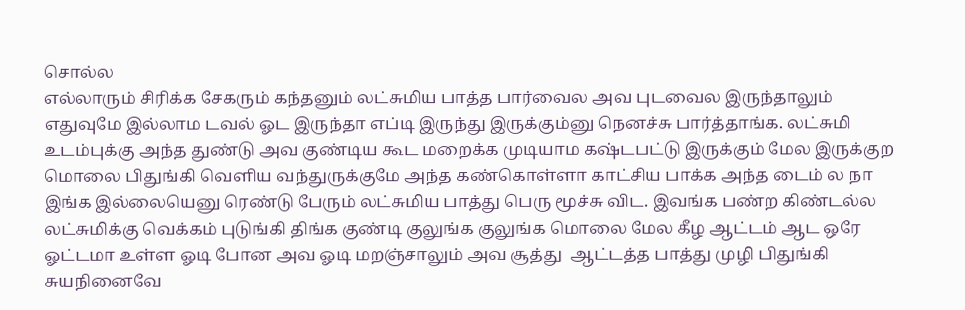சொல்ல
எல்லாரும் சிரிக்க சேகரும் கந்தனும் லட்சுமிய பாத்த பார்வைல அவ புடவைல இருந்தாலும் எதுவுமே இல்லாம டவல் ஓட இருந்தா எப்டி இருந்து இருக்கும்னு நெனச்சு பார்த்தாங்க. லட்சுமி உடம்புக்கு அந்த துண்டு அவ குண்டிய கூட மறைக்க முடியாம கஷ்டபட்டு இருக்கும் மேல இருக்குற மொலை பிதுங்கி வெளிய வந்துருக்குமே அந்த கண்கொள்ளா காட்சிய பாக்க அந்த டைம் ல நா இங்க இல்லையெனு ரெண்டு பேரும் லட்சுமிய பாத்து பெரு மூச்சு விட. இவங்க பண்ற கிண்டல்ல லட்சுமிக்கு வெக்கம் புடுங்கி திங்க குண்டி குலுங்க குலுங்க மொலை மேல கீழ ஆட்டம் ஆட ஒரே ஓட்டமா உள்ள ஓடி போன அவ ஓடி மறஞ்சாலும் அவ சூத்து  ஆட்டத்த பாத்து முழி பிதுங்கி சுயநினைவே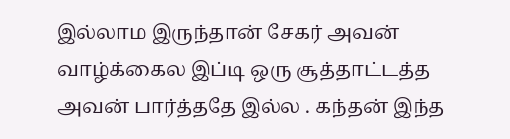இல்லாம இருந்தான் சேகர் அவன் வாழ்க்கைல இப்டி ஒரு சூத்தாட்டத்த அவன் பார்த்ததே இல்ல . கந்தன் இந்த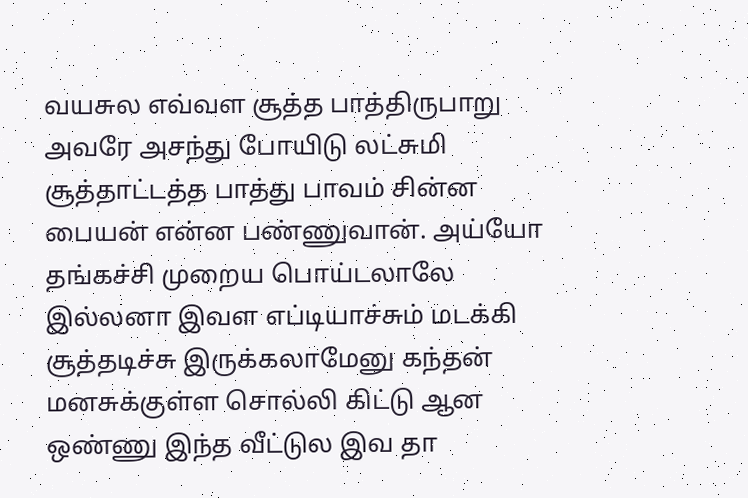வயசுல எவ்வள சூத்த பாத்திருபாறு அவரே அசந்து போயிடு லட்சுமி சூத்தாட்டத்த பாத்து பாவம் சின்ன பையன் என்ன பண்ணுவான். அய்யோ தங்கச்சி முறைய பொய்டலாலே இல்லனா இவள எப்டியாச்சும் மடக்கி சூத்தடிச்சு இருக்கலாமேனு கந்தன் மனசுக்குள்ள சொல்லி கிட்டு ஆன ஒண்ணு இந்த வீட்டுல இவ தா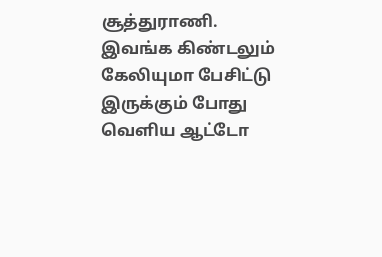சூத்துராணி.
இவங்க கிண்டலும் கேலியுமா பேசிட்டு இருக்கும் போது வெளிய ஆட்டோ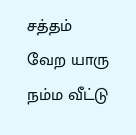சத்தம் வேற யாரு நம்ம வீட்டு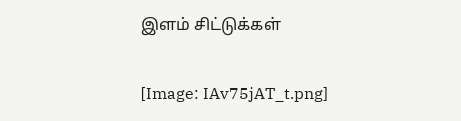இளம் சிட்டுக்கள்

[Image: IAv75jAT_t.png]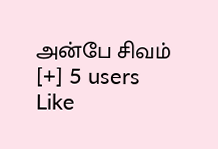அன்பே சிவம்
[+] 5 users Like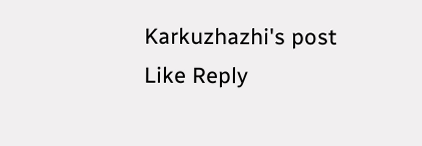Karkuzhazhi's post
Like Reply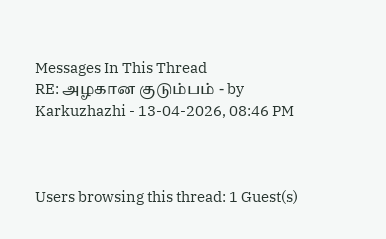Messages In This Thread
RE: அழகான குடும்பம் - by Karkuzhazhi - 13-04-2026, 08:46 PM



Users browsing this thread: 1 Guest(s)